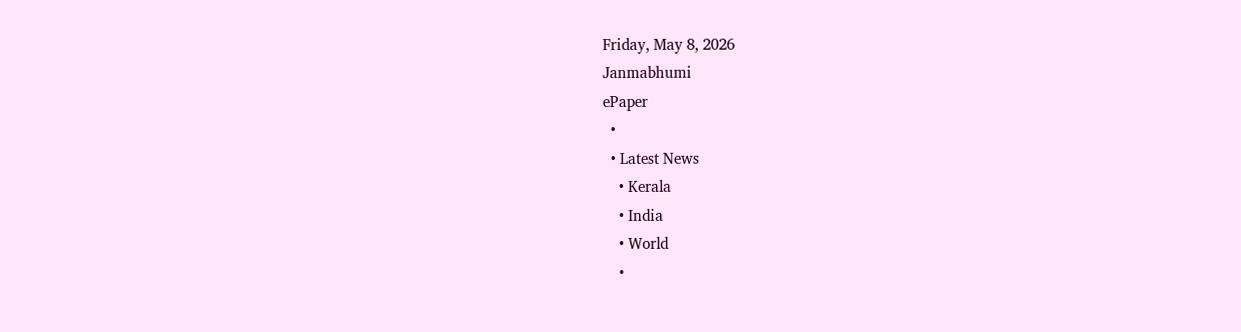Friday, May 8, 2026
Janmabhumi
ePaper
  •
  • Latest News
    • Kerala
    • India
    • World
    •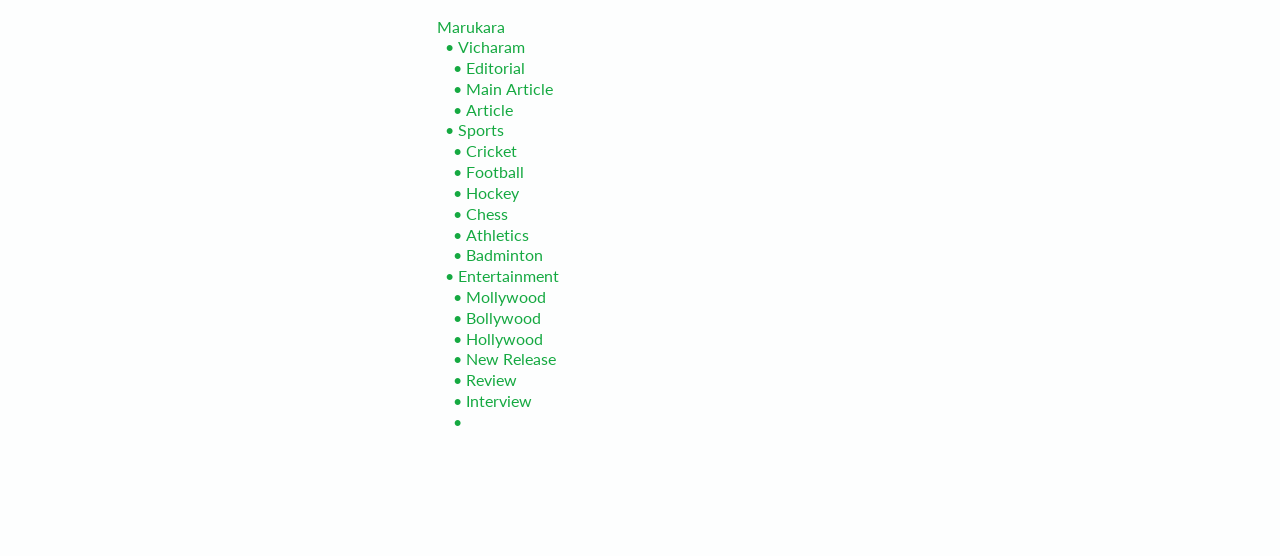Marukara
  • Vicharam
    • Editorial
    • Main Article
    • Article
  • Sports
    • Cricket
    • Football
    • Hockey
    • Chess
    • Athletics
    • Badminton
  • Entertainment
    • Mollywood
    • Bollywood
    • Hollywood
    • New Release
    • Review
    • Interview
    •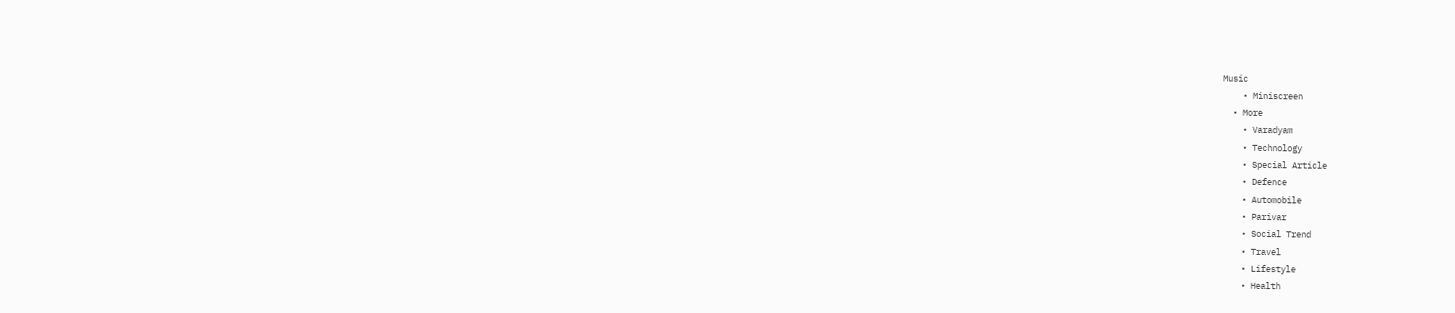Music
    • Miniscreen
  • More
    • Varadyam
    • Technology
    • Special Article
    • Defence
    • Automobile
    • Parivar
    • Social Trend
    • Travel
    • Lifestyle
    • Health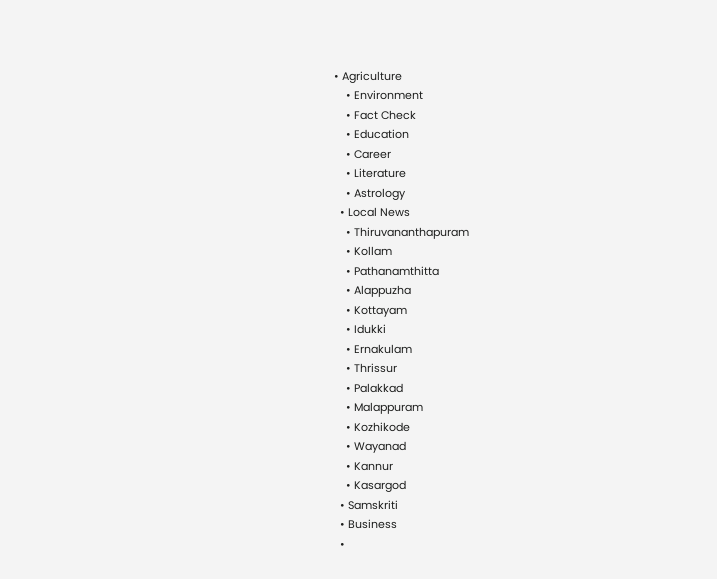• Agriculture
    • Environment
    • Fact Check
    • Education
    • Career
    • Literature
    • Astrology
  • Local News
    • Thiruvananthapuram
    • Kollam
    • Pathanamthitta
    • Alappuzha
    • Kottayam
    • Idukki
    • Ernakulam
    • Thrissur
    • Palakkad
    • Malappuram
    • Kozhikode
    • Wayanad
    • Kannur
    • Kasargod
  • Samskriti
  • Business
  •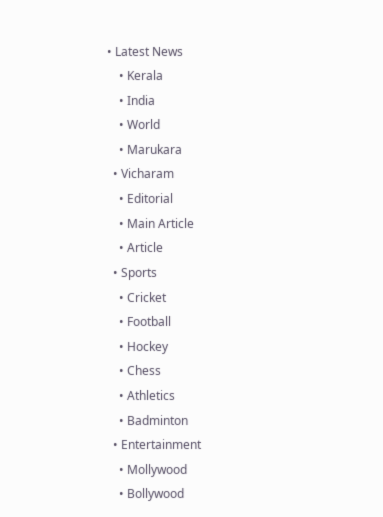• Latest News
    • Kerala
    • India
    • World
    • Marukara
  • Vicharam
    • Editorial
    • Main Article
    • Article
  • Sports
    • Cricket
    • Football
    • Hockey
    • Chess
    • Athletics
    • Badminton
  • Entertainment
    • Mollywood
    • Bollywood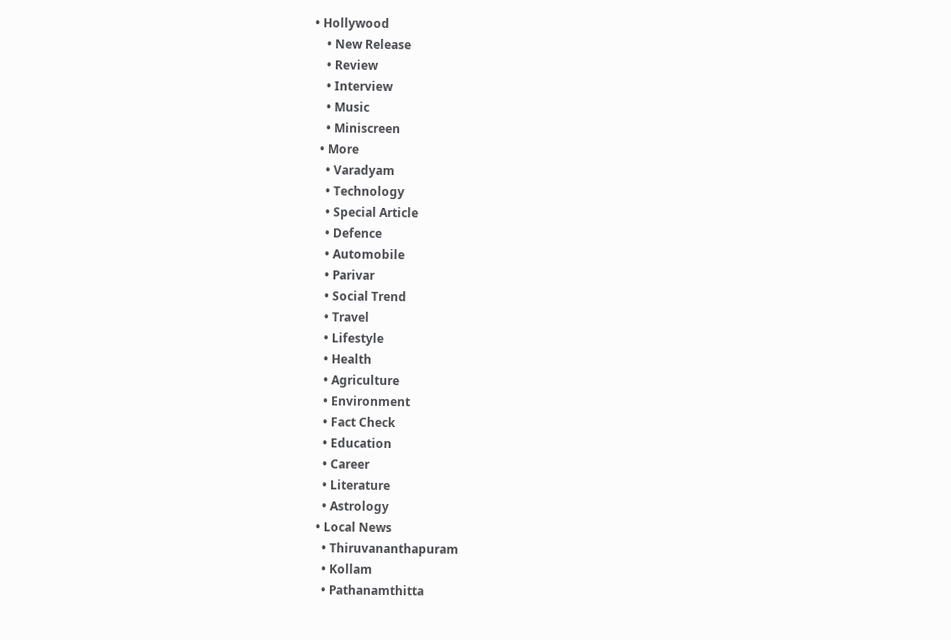• Hollywood
    • New Release
    • Review
    • Interview
    • Music
    • Miniscreen
  • More
    • Varadyam
    • Technology
    • Special Article
    • Defence
    • Automobile
    • Parivar
    • Social Trend
    • Travel
    • Lifestyle
    • Health
    • Agriculture
    • Environment
    • Fact Check
    • Education
    • Career
    • Literature
    • Astrology
  • Local News
    • Thiruvananthapuram
    • Kollam
    • Pathanamthitta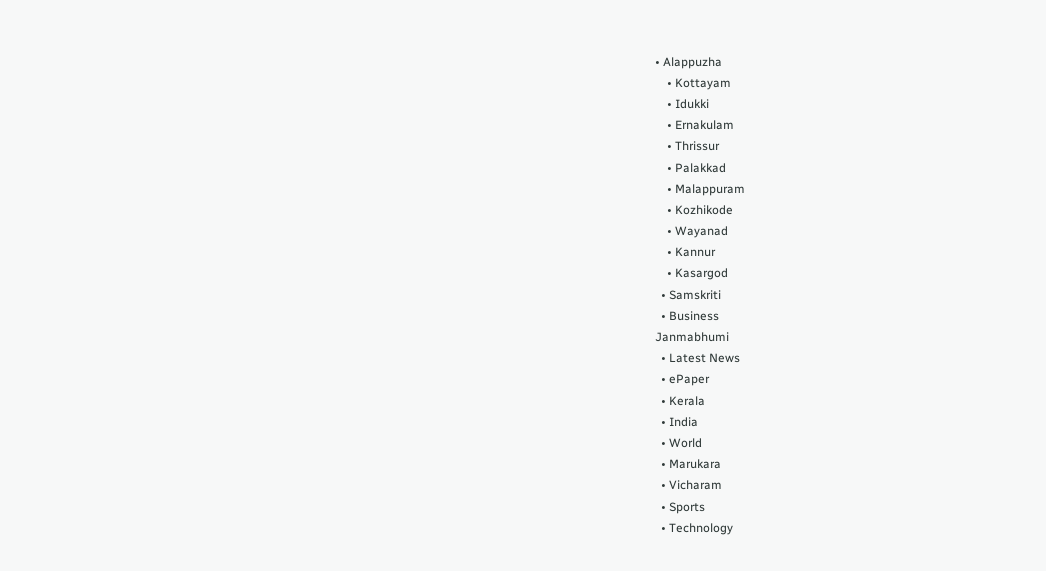• Alappuzha
    • Kottayam
    • Idukki
    • Ernakulam
    • Thrissur
    • Palakkad
    • Malappuram
    • Kozhikode
    • Wayanad
    • Kannur
    • Kasargod
  • Samskriti
  • Business
Janmabhumi
  • Latest News
  • ePaper
  • Kerala
  • India
  • World
  • Marukara
  • Vicharam
  • Sports
  • Technology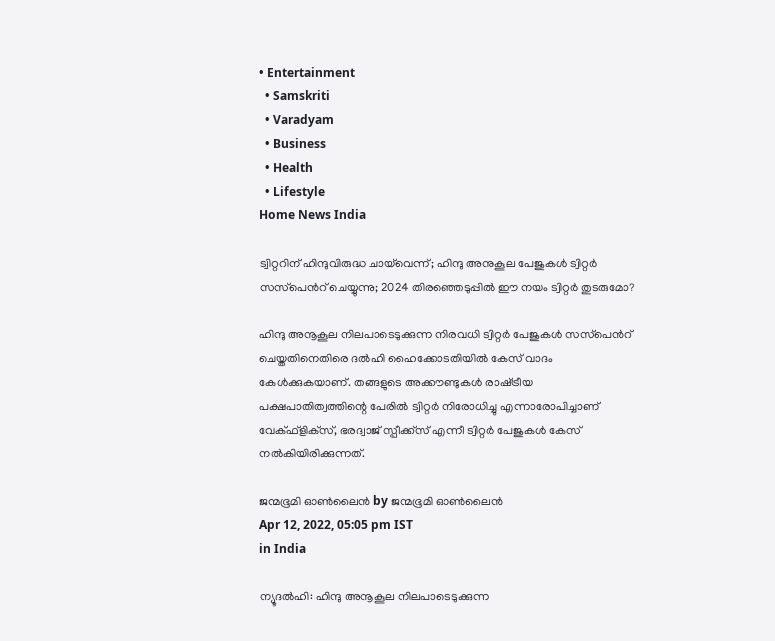• Entertainment
  • Samskriti
  • Varadyam
  • Business
  • Health
  • Lifestyle
Home News India

ട്വിറ്ററിന് ഹിന്ദുവിരുദ്ധ ചായ്‌വെന്ന്; ഹിന്ദു അനുകൂല പേജുകള്‍ ട്വിറ്റര്‍ സസ്‌പെന്‍റ് ചെയ്യുന്നു; 2024 തിരഞ്ഞെടുപ്പില്‍ ഈ നയം ട്വിറ്റര്‍ തുടരുമോ?

ഹിന്ദു അനൂകൂല നിലപാടെടുക്കുന്ന നിരവധി ട്വിറ്റര്‍ പേജുകള്‍ സസ്‌പെന്‍റ് ചെയ്തതിനെതിരെ ദല്‍ഹി ഹൈക്കോടതിയില്‍ കേസ് വാദം കേള്‍ക്കുകയാണ്. തങ്ങളുടെ അക്കൗണ്ടുകള്‍ രാഷ്‌ട്രീയ പക്ഷപാതിത്വത്തിന്റെ പേരില്‍ ട്വിറ്റര്‍ നിരോധിച്ചു എന്നാരോപിച്ചാണ് വേക്ഫ്‌ളിക്‌സ്, ഭരദ്വാജ് സ്പീക്ക്‌സ് എന്നീ ട്വിറ്റര്‍ പേജുകള്‍ കേസ് നല്‍കിയിരിക്കുന്നത്.

ജന്മഭൂമി ഓണ്‍ലൈന്‍ by ജന്മഭൂമി ഓണ്‍ലൈന്‍
Apr 12, 2022, 05:05 pm IST
in India

ന്യൂദല്‍ഹി: ഹിന്ദു അനൂകൂല നിലപാടെടുക്കുന്ന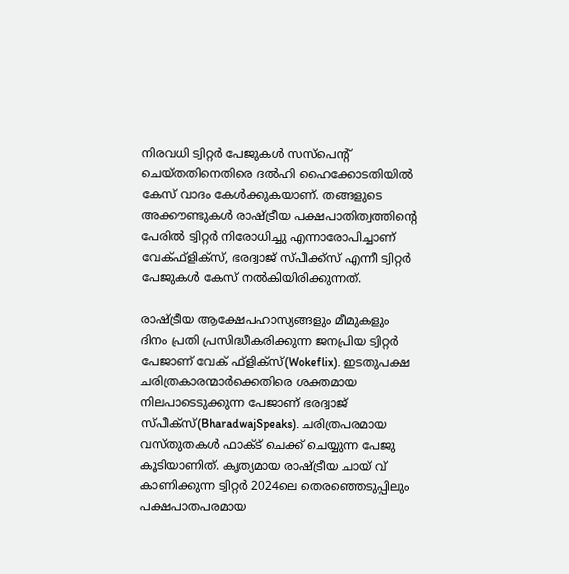നിരവധി ട്വിറ്റര്‍ പേജുകള്‍ സസ്‌പെന്‍റ് ചെയ്തതിനെതിരെ ദല്‍ഹി ഹൈക്കോടതിയില്‍ കേസ് വാദം കേള്‍ക്കുകയാണ്. തങ്ങളുടെ അക്കൗണ്ടുകള്‍ രാഷ്‌ട്രീയ പക്ഷപാതിത്വത്തിന്റെ പേരില്‍ ട്വിറ്റര്‍ നിരോധിച്ചു എന്നാരോപിച്ചാണ് വേക്ഫ്‌ളിക്‌സ്, ഭരദ്വാജ് സ്പീക്ക്‌സ് എന്നീ ട്വിറ്റര്‍ പേജുകള്‍ കേസ് നല്‍കിയിരിക്കുന്നത്.

രാഷ്‌ട്രീയ ആക്ഷേപഹാസ്യങ്ങളും മീമുകളും ദിനം പ്രതി പ്രസിദ്ധീകരിക്കുന്ന ജനപ്രിയ ട്വിറ്റര്‍ പേജാണ് വേക് ഫ്‌ളിക്‌സ്(Wokeflix). ഇടതുപക്ഷ ചരിത്രകാരന്മാര്‍ക്കെതിരെ ശക്തമായ നിലപാടെടുക്കുന്ന പേജാണ് ഭരദ്വാജ് സ്പീക്‌സ്(BharadwajSpeaks). ചരിത്രപരമായ വസ്തുതകള്‍ ഫാക്ട് ചെക്ക് ചെയ്യുന്ന പേജു കൂടിയാണിത്. കൃത്യമായ രാഷ്‌ട്രീയ ചായ് വ് കാണിക്കുന്ന ട്വിറ്റര്‍ 2024ലെ തെരഞ്ഞെടുപ്പിലും പക്ഷപാതപരമായ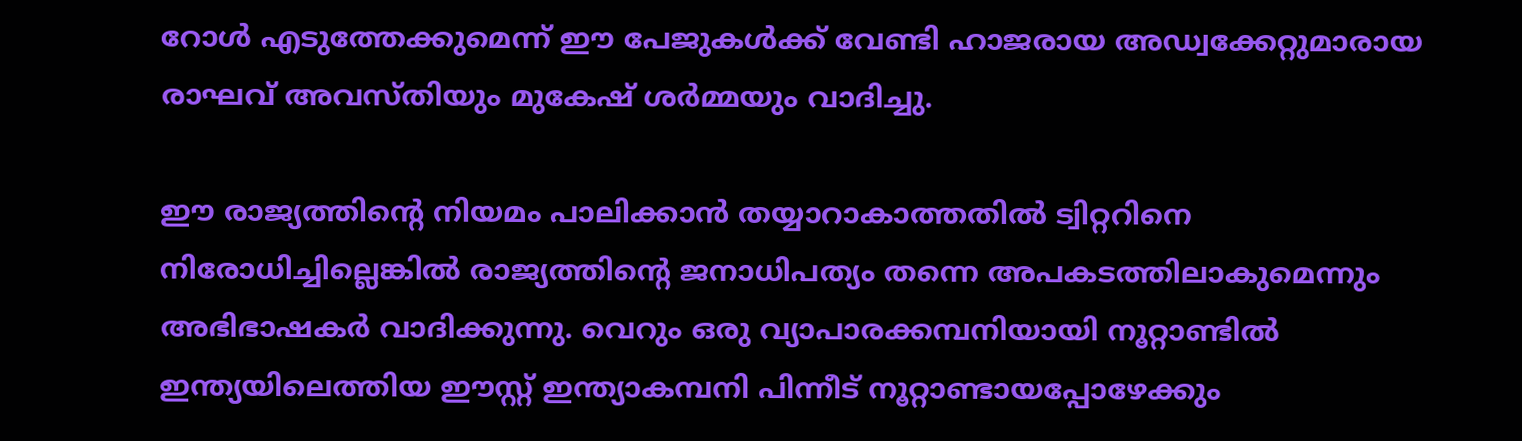റോള്‍ എടുത്തേക്കുമെന്ന് ഈ പേജുകള്‍ക്ക് വേണ്ടി ഹാജരായ അഡ്വക്കേറ്റുമാരായ രാഘവ് അവസ്തിയും മുകേഷ് ശര്‍മ്മയും വാദിച്ചു.

ഈ രാജ്യത്തിന്റെ നിയമം പാലിക്കാന്‍ തയ്യാറാകാത്തതില്‍ ട്വിറ്ററിനെ നിരോധിച്ചില്ലെങ്കില്‍ രാജ്യത്തിന്റെ ജനാധിപത്യം തന്നെ അപകടത്തിലാകുമെന്നും അഭിഭാഷകര്‍ വാദിക്കുന്നു. വെറും ഒരു വ്യാപാരക്കമ്പനിയായി നൂറ്റാണ്ടില്‍ ഇന്ത്യയിലെത്തിയ ഈസ്റ്റ് ഇന്ത്യാകമ്പനി പിന്നീട് നൂറ്റാണ്ടായപ്പോഴേക്കും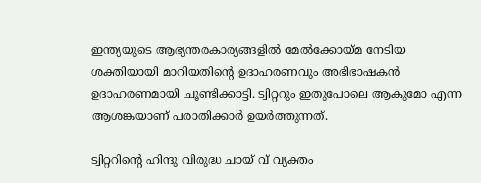ഇന്ത്യയുടെ ആഭ്യന്തരകാര്യങ്ങളില്‍ മേല്‍ക്കോയ്‌മ നേടിയ ശക്തിയായി മാറിയതിന്റെ ഉദാഹരണവും അഭിഭാഷകന്‍ ഉദാഹരണമായി ചൂണ്ടിക്കാട്ടി. ട്വിറ്ററും ഇതുപോലെ ആകുമോ എന്ന ആശങ്കയാണ് പരാതിക്കാര്‍ ഉയര്‍ത്തുന്നത്.

ട്വിറ്ററിന്റെ ഹിന്ദു വിരുദ്ധ ചായ് വ് വ്യക്തം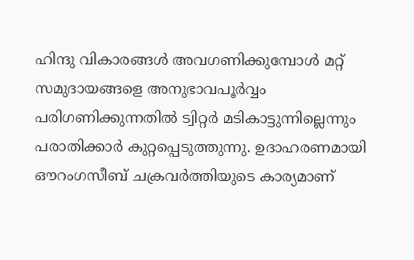ഹിന്ദു വികാരങ്ങള്‍ അവഗണിക്കുമ്പോള്‍ മറ്റ് സമുദായങ്ങളെ അനുഭാവപൂര്‍വ്വം പരിഗണിക്കുന്നതില്‍ ട്വിറ്റര്‍ മടികാട്ടുന്നില്ലെന്നും പരാതിക്കാര്‍ കുറ്റപ്പെടുത്തുന്നു. ഉദാഹരണമായി ഔറംഗസീബ് ചക്രവര്‍ത്തിയുടെ കാര്യമാണ്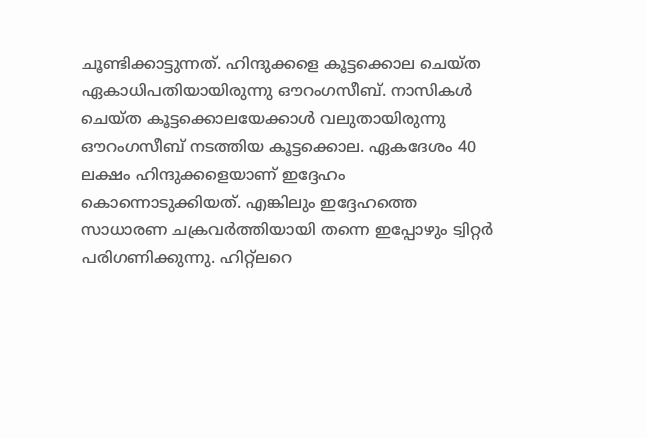ചൂണ്ടിക്കാട്ടുന്നത്. ഹിന്ദുക്കളെ കൂട്ടക്കൊല ചെയ്ത ഏകാധിപതിയായിരുന്നു ഔറംഗസീബ്. നാസികള്‍ ചെയ്ത കൂട്ടക്കൊലയേക്കാള്‍ വലുതായിരുന്നു ഔറംഗസീബ് നടത്തിയ കൂട്ടക്കൊല. ഏകദേശം 40 ലക്ഷം ഹിന്ദുക്കളെയാണ് ഇദ്ദേഹം കൊന്നൊടുക്കിയത്. എങ്കിലും ഇദ്ദേഹത്തെ സാധാരണ ചക്രവര്‍ത്തിയായി തന്നെ ഇപ്പോഴും ട്വിറ്റര്‍ പരിഗണിക്കുന്നു. ഹിറ്റ്‌ലറെ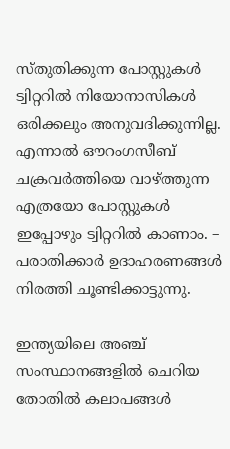സ്തുതിക്കുന്ന പോസ്റ്റുകള്‍ ട്വിറ്ററില്‍ നിയോനാസികള്‍ ഒരിക്കലും അനുവദിക്കുന്നില്ല. എന്നാല്‍ ഔറംഗസീബ് ചക്രവര്‍ത്തിയെ വാഴ്‌ത്തുന്ന എത്രയോ പോസ്റ്റുകള്‍ ഇപ്പോഴും ട്വിറ്ററില്‍ കാണാം. – പരാതിക്കാര്‍ ഉദാഹരണങ്ങള്‍ നിരത്തി ചൂണ്ടിക്കാട്ടുന്നു.

ഇന്ത്യയിലെ അഞ്ച് സംസ്ഥാനങ്ങളില്‍ ചെറിയ തോതില്‍ കലാപങ്ങള്‍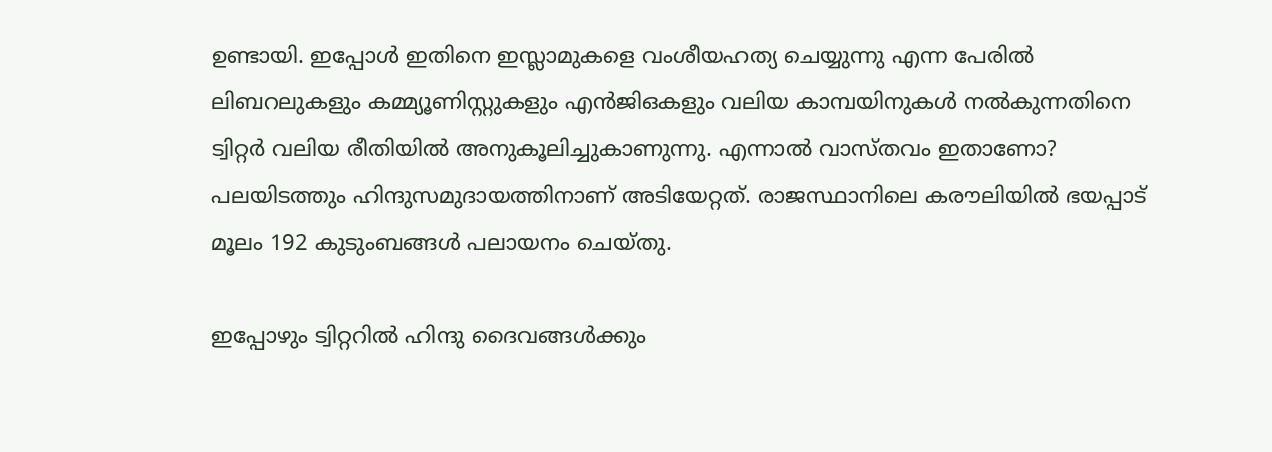ഉണ്ടായി. ഇപ്പോള്‍ ഇതിനെ ഇസ്ലാമുകളെ വംശീയഹത്യ ചെയ്യുന്നു എന്ന പേരില്‍ ലിബറലുകളും കമ്മ്യൂണിസ്റ്റുകളും എന്‍ജിഒകളും വലിയ കാമ്പയിനുകള്‍ നല്‍കുന്നതിനെ ട്വിറ്റര്‍ വലിയ രീതിയില്‍ അനുകൂലിച്ചുകാണുന്നു. എന്നാല്‍ വാസ്തവം ഇതാണോ? പലയിടത്തും ഹിന്ദുസമുദായത്തിനാണ് അടിയേറ്റത്. രാജസ്ഥാനിലെ കരൗലിയില്‍ ഭയപ്പാട് മൂലം 192 കുടുംബങ്ങള്‍ പലായനം ചെയ്തു.

ഇപ്പോഴും ട്വിറ്ററില്‍ ഹിന്ദു ദൈവങ്ങള്‍ക്കും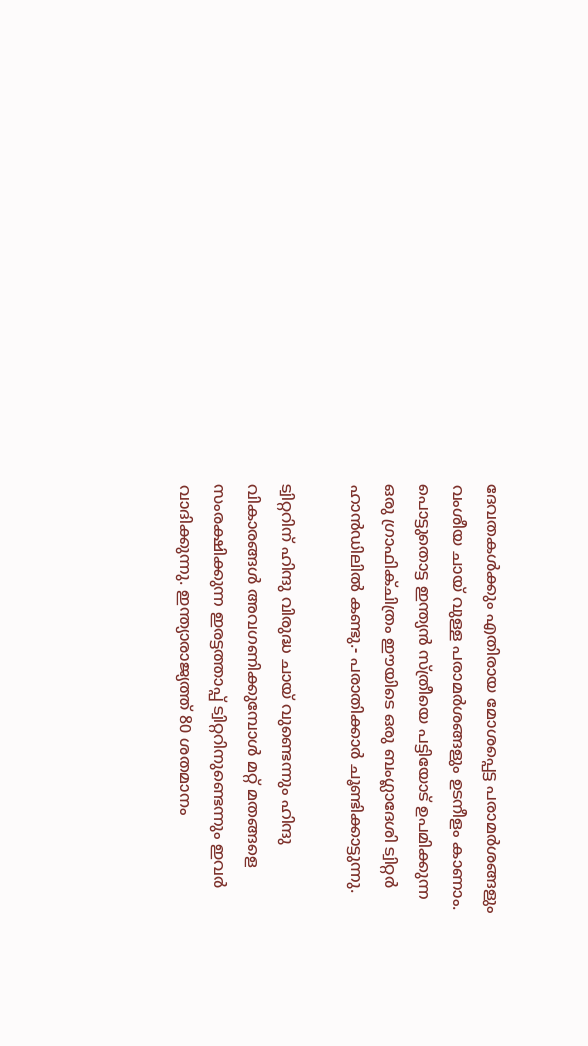ദേവതകള്‍ക്കും എതിരായ മോശപ്പെട്ട പരാമര്‍ശങ്ങളും വംശീയ ചായ് വുള്ള പരാമര്‍ശങ്ങളും ഉടനീളം കാണാം. പൊട്ടുതൊട്ട ഇന്ത്യന്‍ സ്ത്രീയെ പട്ടിയോട് ഉപമിക്കുന്ന ഒരു ഗ്രാഫിക്ചിത്രം ഈയിടെ ഒരു ബംഗ്ലാദേശി ട്വിറ്റര്‍ ഹാന്‍ഡിലില്‍ കണ്ടു.- പരാതിക്കാര്‍ ചൂണ്ടിക്കാട്ടുന്നു.

ട്വിറ്ററിന് ഹിന്ദു വിരുദ്ധ ചായ് വുണ്ടെന്നും ഹിന്ദു വികാരങ്ങള്‍ അവഗണിക്കുമ്പോള്‍ മറ്റ് മതങ്ങളെ സംരക്ഷിക്കുന്ന ഇരട്ടത്താപ്പ് ട്വിറ്ററിനുണ്ടെന്നും ഇവര്‍ വാദിക്കുന്നു. ഇന്ത്യാരാജ്യത്ത് 80 ശതമാനം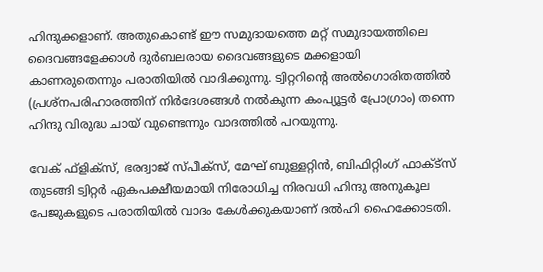ഹിന്ദുക്കളാണ്. അതുകൊണ്ട് ഈ സമുദായത്തെ മറ്റ് സമുദായത്തിലെ ദൈവങ്ങളേക്കാള്‍ ദുര്‍ബലരായ ദൈവങ്ങളുടെ മക്കളായി കാണരുതെന്നും പരാതിയില്‍ വാദിക്കുന്നു. ട്വിറ്ററിന്റെ അല്‍ഗൊരിതത്തില്‍ (പ്രശ്നപരിഹാരത്തിന് നിര്‍ദേശങ്ങള്‍ നല്‍കുന്ന കംപ്യൂട്ടര്‍ പ്രോഗ്രാം) തന്നെ ഹിന്ദു വിരുദ്ധ ചായ് വുണ്ടെന്നും വാദത്തില്‍ പറയുന്നു.

വേക് ഫ്‌ളിക്‌സ്, ഭരദ്വാജ് സ്പീക്‌സ്, മേഘ് ബുള്ളറ്റിന്‍, ബിഫിറ്റിംഗ് ഫാക്ട്‌സ് തുടങ്ങി ട്വിറ്റര്‍ ഏകപക്ഷീയമായി നിരോധിച്ച നിരവധി ഹിന്ദു അനുകൂല പേജുകളുടെ പരാതിയില്‍ വാദം കേള്‍ക്കുകയാണ് ദല്‍ഹി ഹൈക്കോടതി.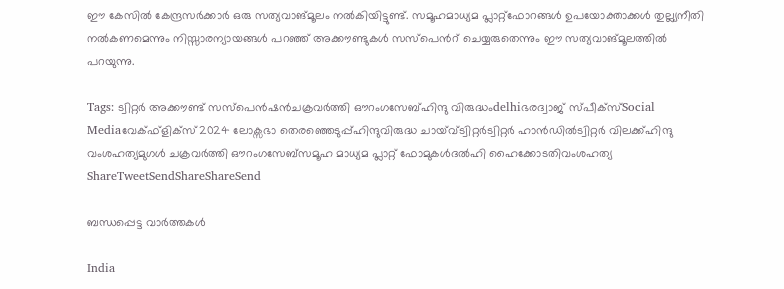ഈ കേസില്‍ കേന്ദ്രസര്‍ക്കാര്‍ ഒരു സത്യവാങ്മൂലം നല്‍കിയിട്ടുണ്ട്. സമൂഹമാധ്യമ പ്ലാറ്റ്‌ഫോറങ്ങള്‍ ഉപയോക്താക്കള്‍ തുല്ല്യനീതി നല്‍കണമെന്നും നിസ്സാരന്യായങ്ങള്‍ പറഞ്ഞ് അക്കൗണ്ടുകള്‍ സസ്‌പെന്‍റ് ചെയ്യരുതെന്നും ഈ സത്യവാങ്മൂലത്തില്‍ പറയുന്നു.

Tags: ട്വിറ്റര്‍ അക്കൗണ്ട് സസ്പെന്‍ഷന്‍ചക്രവര്‍ത്തി ഔറംഗസേബ്ഹിന്ദു വിരുദ്ധംdelhiഭരദ്വാജ് സ്പീക്‌സ്Social Mediaവേക്ഫ്‌ളിക്‌സ്2024 ലോക്സഭാ തെര‍ഞ്ഞെടുപ്പ്ഹിന്ദുവിരുദ്ധ ചായ്‌വ്ട്വിറ്റര്‍ട്വിറ്റര്‍ ഹാന്‍ഡില്‍ട്വിറ്റര്‍ വിലക്ക്ഹിന്ദു വംശഹത്യമുഗള്‍ ചക്രവര്‍ത്തി ഔറംഗസേബ്സമൂഹ മാധ്യമ പ്ലാറ്റ് ഫോമുകള്‍ദല്‍ഹി ഹൈക്കോടതിവംശഹത്യ
ShareTweetSendShareShareSend

ബന്ധപ്പെട്ട വാര്‍ത്തകള്‍

India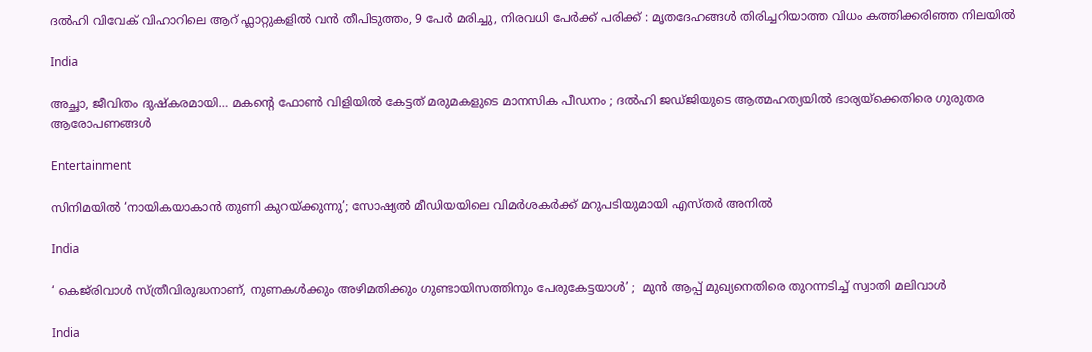ദൽഹി വിവേക് വിഹാറിലെ ആറ് ഫ്ലാറ്റുകളിൽ വൻ തീപിടുത്തം, 9 പേർ മരിച്ചു, നിരവധി പേർക്ക് പരിക്ക് : മൃതദേഹങ്ങൾ തിരിച്ചറിയാത്ത വിധം കത്തിക്കരിഞ്ഞ നിലയിൽ

India

അച്ഛാ, ജീവിതം ദുഷ്‌കരമായി… മകന്റെ ഫോൺ വിളിയിൽ കേട്ടത് മരുമകളുടെ മാനസിക പീഡനം ; ദൽഹി ജഡ്ജിയുടെ ആത്മഹത്യയിൽ ഭാര്യയ്‌ക്കെതിരെ ഗുരുതര ആരോപണങ്ങൾ

Entertainment

സിനിമയിൽ ‘നായികയാകാൻ തുണി കുറയ്‌ക്കുന്നു’; സോഷ്യൽ മീഡിയയിലെ വിമർശകർക്ക് മറുപടിയുമായി എസ്തർ അനിൽ

India

‘ കെജ്‌രിവാൾ സ്ത്രീവിരുദ്ധനാണ്, നുണകൾക്കും അഴിമതിക്കും ഗുണ്ടായിസത്തിനും പേരുകേട്ടയാൾ’ ;  മുൻ ആപ്പ് മുഖ്യനെതിരെ തുറന്നടിച്ച് സ്വാതി മലിവാൾ

India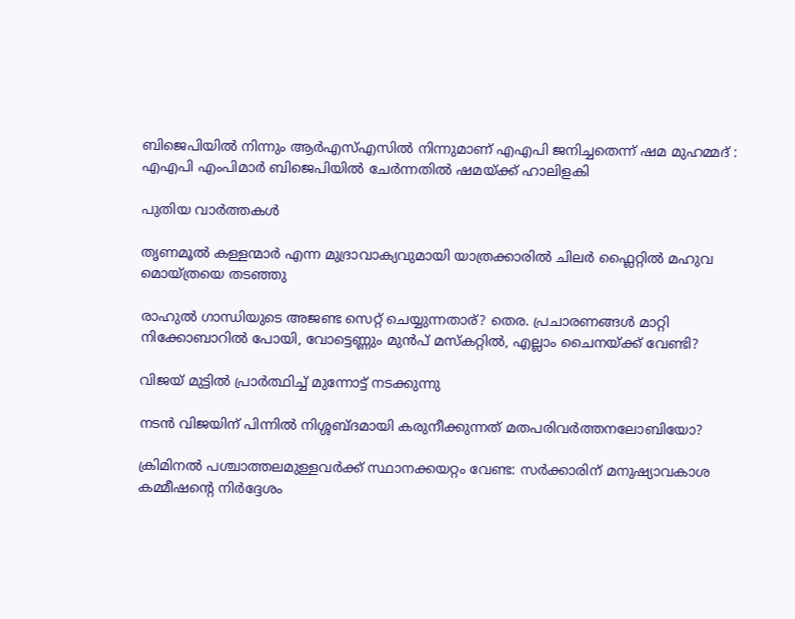ബിജെപിയിൽ നിന്നും ആർഎസ്എസിൽ നിന്നുമാണ് എഎപി ജനിച്ചതെന്ന് ഷമ മുഹമ്മദ് : എഎപി എംപിമാർ ബിജെപിയിൽ ചേർന്നതിൽ ഷമയ്‌ക്ക് ഹാലിളകി

പുതിയ വാര്‍ത്തകള്‍

തൃണമൂല്‍ കള്ളന്മാര്‍ എന്ന മുദ്രാവാക്യവുമായി യാത്രക്കാരില്‍ ചിലര്‍ ഫ്ലൈറ്റില്‍ മഹുവ മൊയ്ത്രയെ തടഞ്ഞു

രാഹുല്‍ ഗാന്ധിയുടെ അജണ്ട സെറ്റ് ചെയ്യുന്നതാര്? തെര. പ്രചാരണങ്ങള്‍ മാറ്റി നിക്കോബാറില്‍ പോയി, വോട്ടെണ്ണും മുന്‍പ് മസ്കറ്റില്‍, എല്ലാം ചൈനയ്‌ക്ക് വേണ്ടി?

വിജയ് മുട്ടില്‍ പ്രാര്‍ത്ഥിച്ച് മുന്നോട്ട് നടക്കുന്നു

നടന്‍ വിജയിന് പിന്നില്‍ നിശ്ശബ്ദമായി കരുനീക്കുന്നത് മതപരിവര്‍ത്തനലോബിയോ?

ക്രിമിനല്‍ പശ്ചാത്തലമുള്ളവര്‍ക്ക് സ്ഥാനക്കയറ്റം വേണ്ട: സര്‍ക്കാരിന് മനുഷ്യാവകാശ കമ്മീഷന്റെ നിര്‍ദ്ദേശം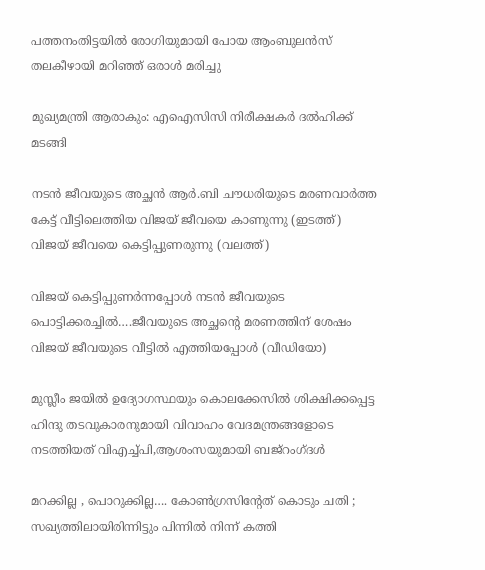പത്തനംതിട്ടയില്‍ രോഗിയുമായി പോയ ആംബുലന്‍സ് തലകീഴായി മറിഞ്ഞ് ഒരാള്‍ മരിച്ചു

മുഖ്യമന്ത്രി ആരാകും: എഐസിസി നിരീക്ഷകര്‍ ദല്‍ഹിക്ക് മടങ്ങി

നടന്‍ ജീവയുടെ അച്ഛന്‍ ആര്‍.ബി ചൗധരിയുടെ മരണവാര്‍ത്ത കേട്ട് വീട്ടിലെത്തിയ വിജയ് ജീവയെ കാണുന്നു (ഇടത്ത്) വിജയ് ജീവയെ കെട്ടിപ്പുണരുന്നു (വലത്ത്)

വിജയ് കെട്ടിപ്പുണര്‍ന്നപ്പോള്‍ നടന്‍ ജീവയുടെ പൊട്ടിക്കരച്ചില്‍….ജീവയുടെ അച്ഛന്റെ മരണത്തിന് ശേഷം വിജയ് ജീവയുടെ വീട്ടില്‍ എത്തിയപ്പോള്‍ (വീഡിയോ)

മുസ്ലീം ജയില്‍ ഉദ്യോഗസ്ഥയും കൊലക്കേസില്‍ ശിക്ഷിക്കപ്പെട്ട ഹിന്ദു തടവുകാരനുമായി വിവാഹം വേദമന്ത്രങ്ങളോടെ നടത്തിയത് വിഎച്ച്പി,ആശംസയുമായി ബജ്‌റംഗ്ദള്‍

മറക്കില്ല , പൊറുക്കില്ല…. കോൺഗ്രസിൻ്റേത് കൊടും ചതി ; സഖ്യത്തിലായിരിന്നിട്ടും പിന്നിൽ നിന്ന് കത്തി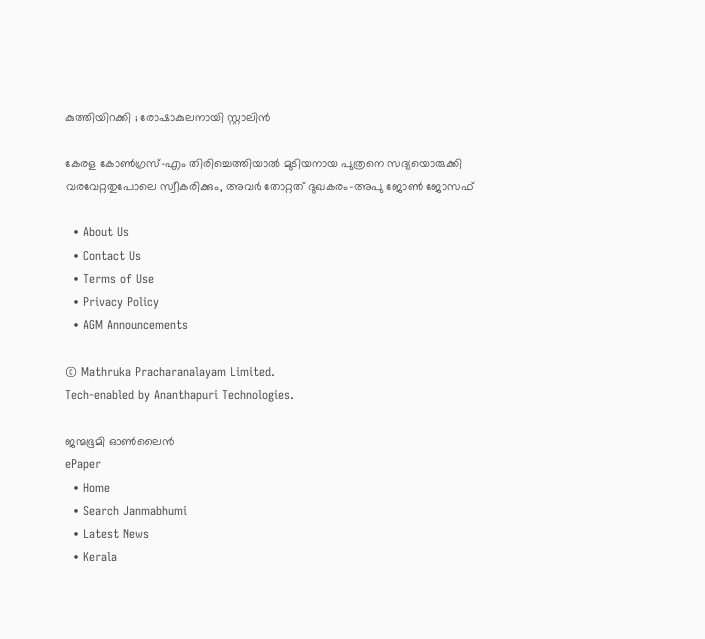കുത്തിയിറക്കി ; രോഷാകുലനായി സ്റ്റാലിൻ

കേരള കോണ്‍ഗ്രസ്-എം തിരിച്ചെത്തിയാല്‍ മുടിയനായ പുത്രനെ സദ്യയൊരുക്കി വരവേറ്റതുപോലെ സ്വീകരിക്കും, അവര്‍ തോറ്റത് ദുഖകരം-അപു ജോണ്‍ ജോസഫ്

  • About Us
  • Contact Us
  • Terms of Use
  • Privacy Policy
  • AGM Announcements

© Mathruka Pracharanalayam Limited.
Tech-enabled by Ananthapuri Technologies.

ജന്മഭൂമി ഓണ്‍ലൈന്‍
ePaper
  • Home
  • Search Janmabhumi
  • Latest News
  • Kerala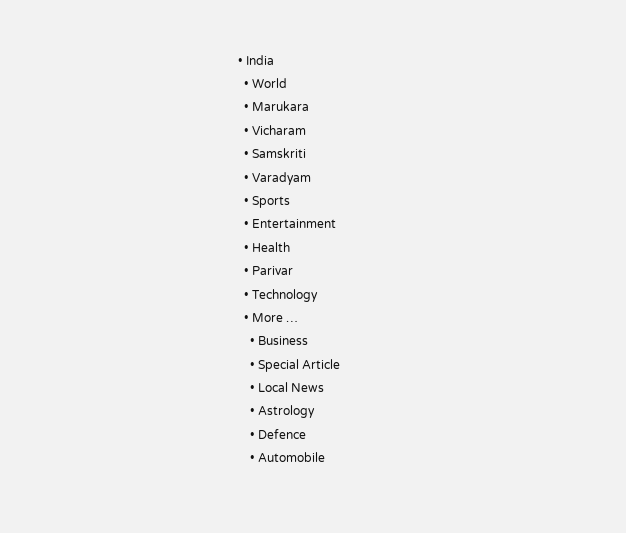• India
  • World
  • Marukara
  • Vicharam
  • Samskriti
  • Varadyam
  • Sports
  • Entertainment
  • Health
  • Parivar
  • Technology
  • More …
    • Business
    • Special Article
    • Local News
    • Astrology
    • Defence
    • Automobile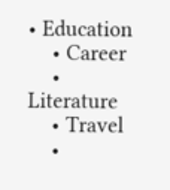• Education
    • Career
    • Literature
    • Travel
    •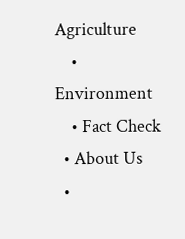Agriculture
    • Environment
    • Fact Check
  • About Us
  •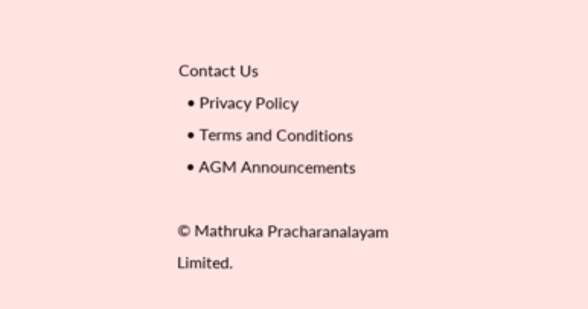Contact Us
  • Privacy Policy
  • Terms and Conditions
  • AGM Announcements

© Mathruka Pracharanalayam Limited.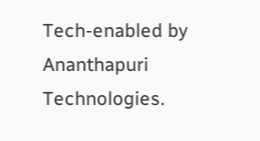Tech-enabled by Ananthapuri Technologies.